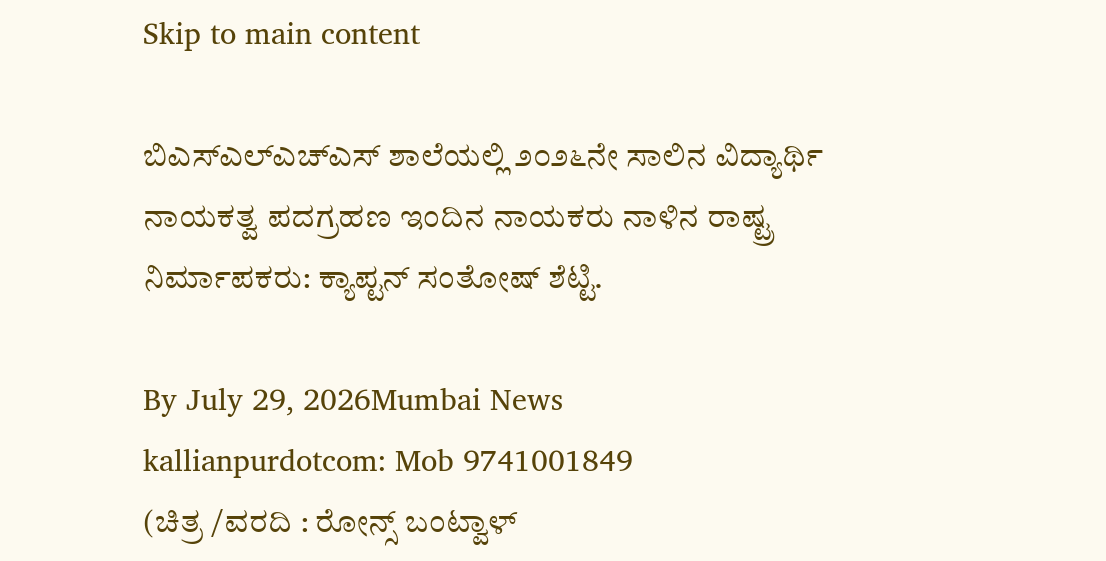Skip to main content

ಬಿಎಸ್‌ಎಲ್‌ಎಚ್‌ಎಸ್ ಶಾಲೆಯಲ್ಲಿ ೨೦೨೬ನೇ ಸಾಲಿನ ವಿದ್ಯಾರ್ಥಿ ನಾಯಕತ್ವ ಪದಗ್ರಹಣ ಇಂದಿನ ನಾಯಕರು ನಾಳಿನ ರಾಷ್ಟ್ರ ನಿರ್ಮಾಪಕರು: ಕ್ಯಾಪ್ಟನ್ ಸಂತೋಷ್ ಶೆಟ್ಟಿ.

By July 29, 2026Mumbai News
kallianpurdotcom: Mob 9741001849
(ಚಿತ್ರ /ವರದಿ : ರೋನ್ಸ್ ಬಂಟ್ವಾಳ್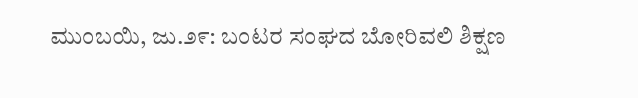ಮುಂಬಯಿ, ಜು.೨೯: ಬಂಟರ ಸಂಘದ ಬೋರಿವಲಿ ಶಿಕ್ಷಣ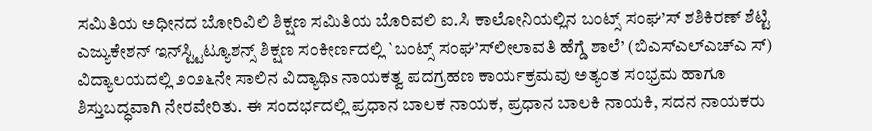ಸಮಿತಿಯ ಅಧೀನದ ಬೋರಿವಿಲಿ ಶಿಕ್ಷಣ ಸಮಿತಿಯ ಬೊರಿವಲಿ ಐ.ಸಿ ಕಾಲೋನಿಯಲ್ಲಿನ ಬಂಟ್ಸ್ ಸಂಘ’ಸ್ ಶಶಿಕಿರಣ್ ಶೆಟ್ಟಿ ಎಜ್ಯುಕೇಶನ್ ಇನ್‌ಸ್ಟ್ಟಿಟ್ಯೂಶನ್ಸ್ ಶಿಕ್ಷಣ ಸಂಕೀರ್ಣದಲ್ಲಿ `ಬಂಟ್ಸ್ ಸಂಘ’ಸ್‌ಲೀಲಾವತಿ ಹೆಗ್ಡೆ ಶಾಲೆ’ (ಬಿಎಸ್‌ಎಲ್‌ಎಚ್‌ಎ ಸ್) ವಿದ್ಯಾಲಯದಲ್ಲಿ ೨೦೨೬ನೇ ಸಾಲಿನ ವಿದ್ಯಾಥಿs ನಾಯಕತ್ವ ಪದಗ್ರಹಣ ಕಾರ್ಯಕ್ರಮವು ಅತ್ಯಂತ ಸಂಭ್ರಮ ಹಾಗೂ ಶಿಸ್ತುಬದ್ಧವಾಗಿ ನೇರವೇರಿತು. ಈ ಸಂದರ್ಭದಲ್ಲಿ ಪ್ರಧಾನ ಬಾಲಕ ನಾಯಕ, ಪ್ರಧಾನ ಬಾಲಕಿ ನಾಯಕಿ, ಸದನ ನಾಯಕರು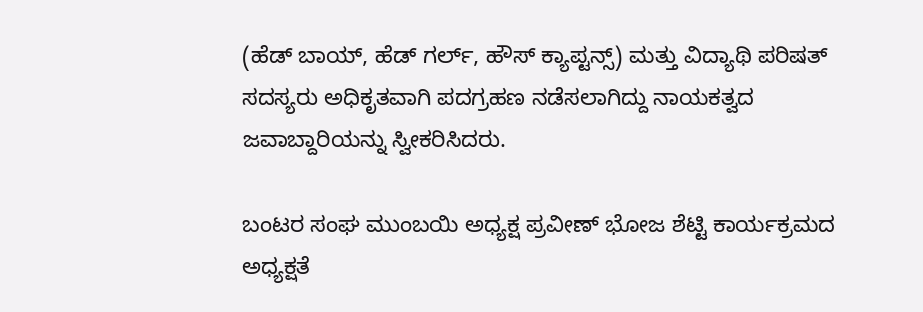(ಹೆಡ್ ಬಾಯ್, ಹೆಡ್ ಗರ್ಲ್, ಹೌಸ್ ಕ್ಯಾಪ್ಟನ್ಸ್) ಮತ್ತು ವಿದ್ಯಾಥಿ ಪರಿಷತ್ ಸದಸ್ಯರು ಅಧಿಕೃತವಾಗಿ ಪದಗ್ರಹಣ ನಡೆಸಲಾಗಿದ್ದು ನಾಯಕತ್ವದ ಜವಾಬ್ದಾರಿಯನ್ನು ಸ್ವೀಕರಿಸಿದರು.

ಬಂಟರ ಸಂಘ ಮುಂಬಯಿ ಅಧ್ಯಕ್ಷ ಪ್ರವೀಣ್ ಭೋಜ ಶೆಟ್ಟಿ ಕಾರ್ಯಕ್ರಮದ ಅಧ್ಯಕ್ಷತೆ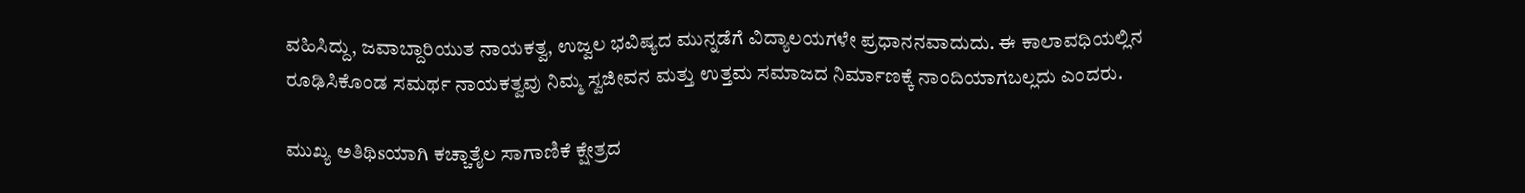ವಹಿಸಿದ್ದು, ಜವಾಬ್ದಾರಿಯುತ ನಾಯಕತ್ವ, ಉಜ್ವಲ ಭವಿಷ್ಯದ ಮುನ್ನಡೆಗೆ ವಿದ್ಯಾಲಯಗಳೇ ಪ್ರಧಾನನವಾದುದು. ಈ ಕಾಲಾವಧಿಯಲ್ಲಿನ ರೂಢಿಸಿಕೊಂಡ ಸಮರ್ಥ ನಾಯಕತ್ವವು ನಿಮ್ಮ ಸ್ವಜೀವನ ಮತ್ತು ಉತ್ತಮ ಸಮಾಜದ ನಿರ್ಮಾಣಕ್ಕೆ ನಾಂದಿಯಾಗಬಲ್ಲದು ಎಂದರು.

ಮುಖ್ಯ ಅತಿಥಿsಯಾಗಿ ಕಚ್ಚಾತೈಲ ಸಾಗಾಣಿಕೆ ಕ್ಷೇತ್ರದ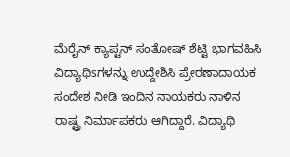ಮೆರೈನ್ ಕ್ಯಾಪ್ಟನ್ ಸಂತೋಷ್ ಶೆಟ್ಟಿ ಭಾಗವಹಿಸಿ ವಿದ್ಯಾಥಿsಗಳನ್ನು ಉದ್ದೇಶಿಸಿ ಪ್ರೇರಣಾದಾಯಕ ಸಂದೇಶ ನೀಡಿ ಇಂದಿನ ನಾಯಕರು ನಾಳಿನ ರಾಷ್ಟ್ರ ನಿರ್ಮಾಪಕರು ಆಗಿದ್ದಾರೆ. ವಿದ್ಯಾಥಿ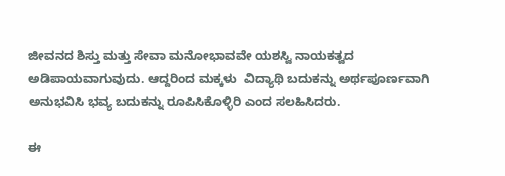ಜೀವನದ ಶಿಸ್ತು ಮತ್ತು ಸೇವಾ ಮನೋಭಾವವೇ ಯಶಸ್ವಿ ನಾಯಕತ್ವದ ಅಡಿಪಾಯವಾಗುವುದು. ಆದ್ದರಿಂದ ಮಕ್ಕಳು  ವಿದ್ಯಾಥಿ ಬದುಕನ್ನು ಅರ್ಥಪೂರ್ಣವಾಗಿ ಅನುಭವಿಸಿ ಭವ್ಯ ಬದುಕನ್ನು ರೂಪಿಸಿಕೊಳ್ಳಿರಿ ಎಂದ ಸಲಹಿಸಿದರು.

ಈ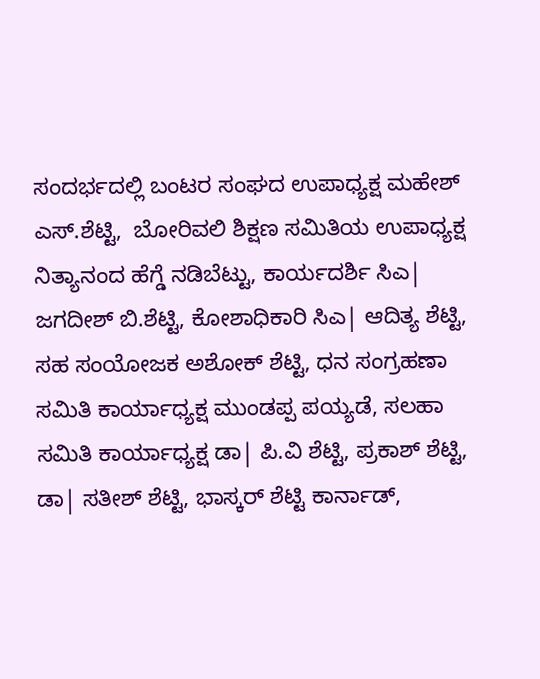ಸಂದರ್ಭದಲ್ಲಿ ಬಂಟರ ಸಂಘದ ಉಪಾಧ್ಯಕ್ಷ ಮಹೇಶ್ ಎಸ್.ಶೆಟ್ಟಿ,  ಬೋರಿವಲಿ ಶಿಕ್ಷಣ ಸಮಿತಿಯ ಉಪಾಧ್ಯಕ್ಷ ನಿತ್ಯಾನಂದ ಹೆಗ್ಡೆ ನಡಿಬೆಟ್ಟು, ಕಾರ್ಯದರ್ಶಿ ಸಿಎ| ಜಗದೀಶ್ ಬಿ.ಶೆಟ್ಟಿ, ಕೋಶಾಧಿಕಾರಿ ಸಿಎ| ಆದಿತ್ಯ ಶೆಟ್ಟಿ, ಸಹ ಸಂಯೋಜಕ ಅಶೋಕ್ ಶೆಟ್ಟಿ, ಧನ ಸಂಗ್ರಹಣಾ ಸಮಿತಿ ಕಾರ್ಯಾಧ್ಯಕ್ಷ ಮುಂಡಪ್ಪ ಪಯ್ಯಡೆ, ಸಲಹಾ ಸಮಿತಿ ಕಾರ್ಯಾಧ್ಯಕ್ಷ ಡಾ| ಪಿ.ವಿ ಶೆಟ್ಟಿ, ಪ್ರಕಾಶ್ ಶೆಟ್ಟಿ, ಡಾ| ಸತೀಶ್ ಶೆಟ್ಟಿ, ಭಾಸ್ಕರ್ ಶೆಟ್ಟಿ ಕಾರ್ನಾಡ್,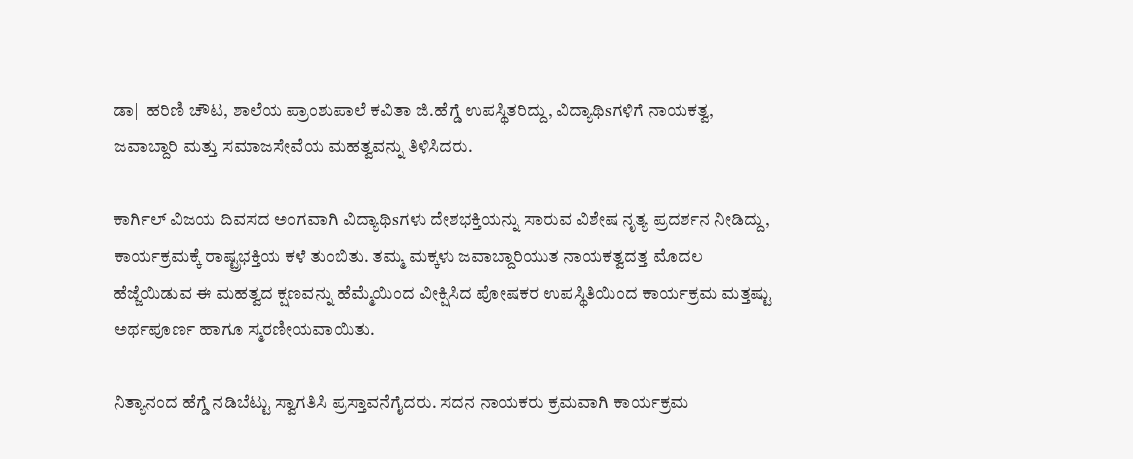ಡಾ|  ಹರಿಣಿ ಚೌಟ, ಶಾಲೆಯ ಪ್ರಾಂಶುಪಾಲೆ ಕವಿತಾ ಜಿ.ಹೆಗ್ಡೆ ಉಪಸ್ಥಿತರಿದ್ದು, ವಿದ್ಯಾಥಿsಗಳಿಗೆ ನಾಯಕತ್ವ, ಜವಾಬ್ದಾರಿ ಮತ್ತು ಸಮಾಜಸೇವೆಯ ಮಹತ್ವವನ್ನು ತಿಳಿಸಿದರು.

ಕಾರ್ಗಿಲ್ ವಿಜಯ ದಿವಸದ ಅಂಗವಾಗಿ ವಿದ್ಯಾಥಿsಗಳು ದೇಶಭಕ್ತಿಯನ್ನು ಸಾರುವ ವಿಶೇಷ ನೃತ್ಯ ಪ್ರದರ್ಶನ ನೀಡಿದ್ದು, ಕಾರ್ಯಕ್ರಮಕ್ಕೆ ರಾಷ್ಟ್ರಭಕ್ತಿಯ ಕಳೆ ತುಂಬಿತು. ತಮ್ಮ ಮಕ್ಕಳು ಜವಾಬ್ದಾರಿಯುತ ನಾಯಕತ್ವದತ್ತ ಮೊದಲ ಹೆಜ್ಜೆಯಿಡುವ ಈ ಮಹತ್ವದ ಕ್ಷಣವನ್ನು ಹೆಮ್ಮೆಯಿಂದ ವೀಕ್ಷಿಸಿದ ಪೋಷಕರ ಉಪಸ್ಥಿತಿಯಿಂದ ಕಾರ್ಯಕ್ರಮ ಮತ್ತಷ್ಟು ಅರ್ಥಪೂರ್ಣ ಹಾಗೂ ಸ್ಮರಣೀಯವಾಯಿತು.

ನಿತ್ಯಾನಂದ ಹೆಗ್ಡೆ ನಡಿಬೆಟ್ಟು ಸ್ವಾಗತಿಸಿ ಪ್ರಸ್ತಾವನೆಗೈದರು. ಸದನ ನಾಯಕರು ಕ್ರಮವಾಗಿ ಕಾರ್ಯಕ್ರಮ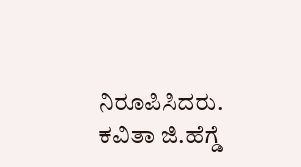ನಿರೂಪಿಸಿದರು. ಕವಿತಾ ಜಿ.ಹೆಗ್ಡೆ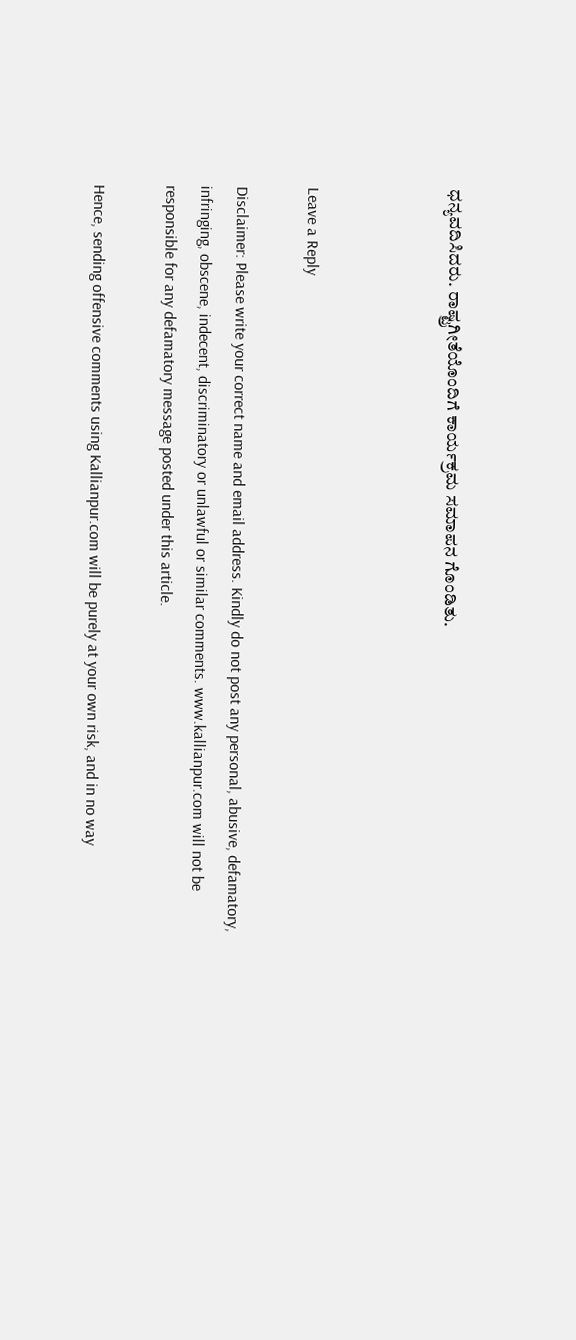ಧನ್ಯವದಿಸಿದರು. ರಾಷ್ಟ್ರಗೀತೆಯೊಂದಿಗೆ ಕಾರ್ಯಕ್ರಮ ಸಮಾಪನ ಗೊಂಡಿತು.



Leave a Reply

Disclaimer: Please write your correct name and email address. Kindly do not post any personal, abusive, defamatory, infringing, obscene, indecent, discriminatory or unlawful or similar comments. www.kallianpur.com will not be responsible for any defamatory message posted under this article.

Hence, sending offensive comments using Kallianpur.com will be purely at your own risk, and in no way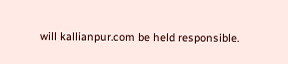will kallianpur.com be held responsible.